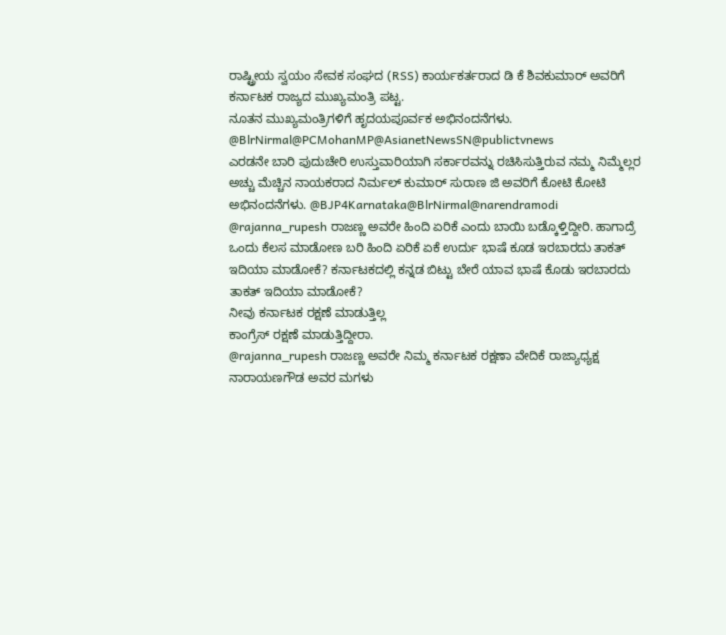ರಾಷ್ಟ್ರೀಯ ಸ್ವಯಂ ಸೇವಕ ಸಂಘದ (RSS) ಕಾರ್ಯಕರ್ತರಾದ ಡಿ ಕೆ ಶಿವಕುಮಾರ್ ಅವರಿಗೆ ಕರ್ನಾಟಕ ರಾಜ್ಯದ ಮುಖ್ಯಮಂತ್ರಿ ಪಟ್ಟ.
ನೂತನ ಮುಖ್ಯಮಂತ್ರಿಗಳಿಗೆ ಹೃದಯಪೂರ್ವಕ ಅಭಿನಂದನೆಗಳು. @BlrNirmal@PCMohanMP@AsianetNewsSN@publictvnews
ಎರಡನೇ ಬಾರಿ ಪುದುಚೇರಿ ಉಸ್ತುವಾರಿಯಾಗಿ ಸರ್ಕಾರವನ್ನು ರಚಿಸಿಸುತ್ತಿರುವ ನಮ್ಮ ನಿಮ್ಮೆಲ್ಲರ ಅಚ್ಚು ಮೆಚ್ಚಿನ ನಾಯಕರಾದ ನಿರ್ಮಲ್ ಕುಮಾರ್ ಸುರಾಣ ಜಿ ಅವರಿಗೆ ಕೋಟಿ ಕೋಟಿ ಅಭಿನಂದನೆಗಳು. @BJP4Karnataka@BlrNirmal@narendramodi
@rajanna_rupesh ರಾಜಣ್ಣ ಅವರೇ ಹಿಂದಿ ಏರಿಕೆ ಎಂದು ಬಾಯಿ ಬಡ್ಕೊಳ್ತಿದ್ದೀರಿ. ಹಾಗಾದ್ರೆ ಒಂದು ಕೆಲಸ ಮಾಡೋಣ ಬರಿ ಹಿಂದಿ ಏರಿಕೆ ಏಕೆ ಉರ್ದು ಭಾಷೆ ಕೂಡ ಇರಬಾರದು ತಾಕತ್ ಇದಿಯಾ ಮಾಡೋಕೆ? ಕರ್ನಾಟಕದಲ್ಲಿ ಕನ್ನಡ ಬಿಟ್ಟು ಬೇರೆ ಯಾವ ಭಾಷೆ ಕೊಡು ಇರಬಾರದು ತಾಕತ್ ಇದಿಯಾ ಮಾಡೋಕೆ?
ನೀವು ಕರ್ನಾಟಕ ರಕ್ಷಣೆ ಮಾಡುತ್ತಿಲ್ಲ
ಕಾಂಗ್ರೆಸ್ ರಕ್ಷಣೆ ಮಾಡುತ್ತಿದ್ದೀರಾ.
@rajanna_rupesh ರಾಜಣ್ಣ ಅವರೇ ನಿಮ್ಮ ಕರ್ನಾಟಕ ರಕ್ಷಣಾ ವೇದಿಕೆ ರಾಜ್ಯಾಧ್ಯಕ್ಷ ನಾರಾಯಣಗೌಡ ಅವರ ಮಗಳು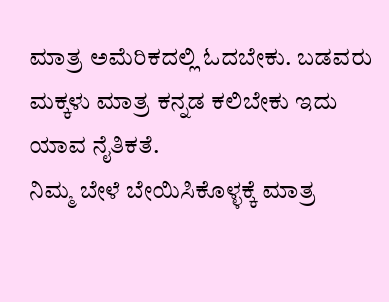ಮಾತ್ರ ಅಮೆರಿಕದಲ್ಲಿ ಓದಬೇಕು. ಬಡವರು ಮಕ್ಕಳು ಮಾತ್ರ ಕನ್ನಡ ಕಲಿಬೇಕು ಇದು ಯಾವ ನೈತಿಕತೆ.
ನಿಮ್ಮ ಬೇಳೆ ಬೇಯಿಸಿಕೊಳ್ಳಕ್ಕೆ ಮಾತ್ರ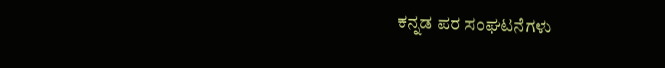ಕನ್ನಡ ಪರ ಸಂಘಟನೆಗಳು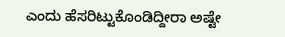ಎಂದು ಹೆಸರಿಟ್ಟುಕೊಂಡಿದ್ದೀರಾ ಅಷ್ಟೇ